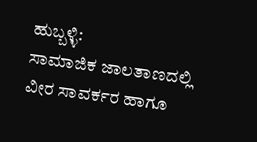ಹುಬ್ಬಳ್ಳಿ:
ಸಾಮಾಜಿಕ ಜಾಲತಾಣದಲ್ಲಿ ವೀರ ಸಾವರ್ಕರ ಹಾಗೂ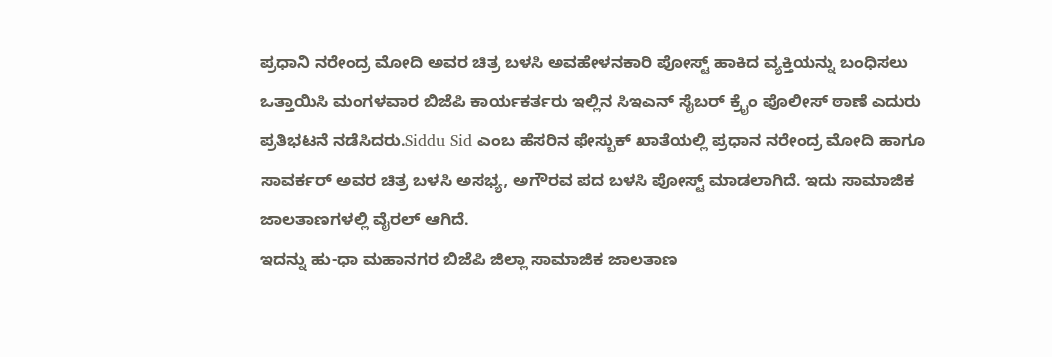ಪ್ರಧಾನಿ ನರೇಂದ್ರ ಮೋದಿ ಅವರ ಚಿತ್ರ ಬಳಸಿ ಅವಹೇಳನಕಾರಿ ಪೋಸ್ಟ್ ಹಾಕಿದ ವ್ಯಕ್ತಿಯನ್ನು ಬಂಧಿಸಲು ಒತ್ತಾಯಿಸಿ ಮಂಗಳವಾರ ಬಿಜೆಪಿ ಕಾರ್ಯಕರ್ತರು ಇಲ್ಲಿನ ಸಿಇಎನ್ ಸೈಬರ್ ಕ್ರೈಂ ಪೊಲೀಸ್ ಠಾಣೆ ಎದುರು ಪ್ರತಿಭಟನೆ ನಡೆಸಿದರು.Siddu Sid ಎಂಬ ಹೆಸರಿನ ಫೇಸ್ಬುಕ್ ಖಾತೆಯಲ್ಲಿ ಪ್ರಧಾನ ನರೇಂದ್ರ ಮೋದಿ ಹಾಗೂ ಸಾವರ್ಕರ್ ಅವರ ಚಿತ್ರ ಬಳಸಿ ಅಸಭ್ಯ, ಅಗೌರವ ಪದ ಬಳಸಿ ಪೋಸ್ಟ್ ಮಾಡಲಾಗಿದೆ. ಇದು ಸಾಮಾಜಿಕ ಜಾಲತಾಣಗಳಲ್ಲಿ ವೈರಲ್ ಆಗಿದೆ.
ಇದನ್ನು ಹು-ಧಾ ಮಹಾನಗರ ಬಿಜೆಪಿ ಜಿಲ್ಲಾ ಸಾಮಾಜಿಕ ಜಾಲತಾಣ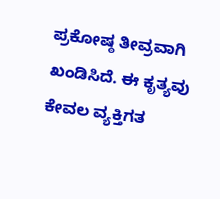ಪ್ರಕೋಷ್ಠ ತೀವ್ರವಾಗಿ ಖಂಡಿಸಿದೆ. ಈ ಕೃತ್ಯವು ಕೇವಲ ವ್ಯಕ್ತಿಗತ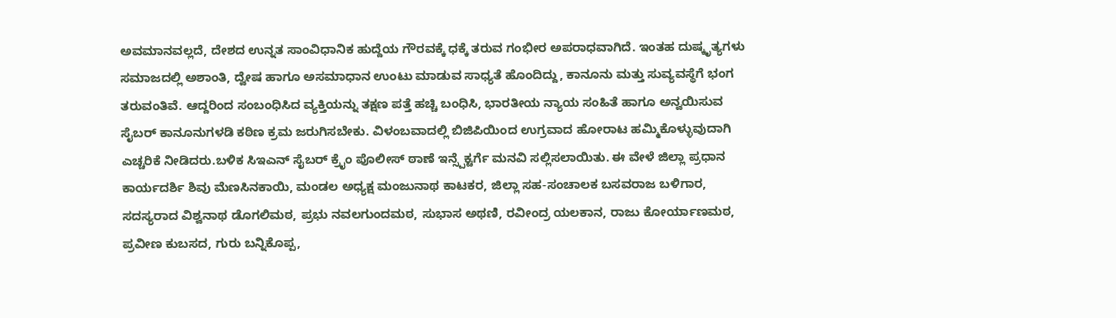ಅವಮಾನವಲ್ಲದೆ, ದೇಶದ ಉನ್ನತ ಸಾಂವಿಧಾನಿಕ ಹುದ್ದೆಯ ಗೌರವಕ್ಕೆ ಧಕ್ಕೆ ತರುವ ಗಂಭೀರ ಅಪರಾಧವಾಗಿದೆ. ಇಂತಹ ದುಷ್ಕೃತ್ಯಗಳು ಸಮಾಜದಲ್ಲಿ ಅಶಾಂತಿ, ದ್ವೇಷ ಹಾಗೂ ಅಸಮಾಧಾನ ಉಂಟು ಮಾಡುವ ಸಾಧ್ಯತೆ ಹೊಂದಿದ್ದು, ಕಾನೂನು ಮತ್ತು ಸುವ್ಯವಸ್ಥೆಗೆ ಭಂಗ ತರುವಂತಿವೆ. ಆದ್ದರಿಂದ ಸಂಬಂಧಿಸಿದ ವ್ಯಕ್ತಿಯನ್ನು ತಕ್ಷಣ ಪತ್ತೆ ಹಚ್ಚಿ ಬಂಧಿಸಿ, ಭಾರತೀಯ ನ್ಯಾಯ ಸಂಹಿತೆ ಹಾಗೂ ಅನ್ವಯಿಸುವ ಸೈಬರ್ ಕಾನೂನುಗಳಡಿ ಕಠಿಣ ಕ್ರಮ ಜರುಗಿಸಬೇಕು. ವಿಳಂಬವಾದಲ್ಲಿ ಬಿಜಿಪಿಯಿಂದ ಉಗ್ರವಾದ ಹೋರಾಟ ಹಮ್ಮಿಕೊಳ್ಳುವುದಾಗಿ ಎಚ್ಚರಿಕೆ ನೀಡಿದರು.ಬಳಿಕ ಸಿಇಎನ್ ಸೈಬರ್ ಕ್ರೈಂ ಪೊಲೀಸ್ ಠಾಣೆ ಇನ್ಸ್ಪೆಕ್ಟರ್ಗೆ ಮನವಿ ಸಲ್ಲಿಸಲಾಯಿತು. ಈ ವೇಳೆ ಜಿಲ್ಲಾ ಪ್ರಧಾನ ಕಾರ್ಯದರ್ಶಿ ಶಿವು ಮೆಣಸಿನಕಾಯಿ, ಮಂಡಲ ಅಧ್ಯಕ್ಷ ಮಂಜುನಾಥ ಕಾಟಕರ, ಜಿಲ್ಲಾ ಸಹ-ಸಂಚಾಲಕ ಬಸವರಾಜ ಬಳಿಗಾರ, ಸದಸ್ಯರಾದ ವಿಶ್ವನಾಥ ಡೊಗಲಿಮಠ, ಪ್ರಭು ನವಲಗುಂದಮಠ, ಸುಭಾಸ ಅಥಣಿ, ರವೀಂದ್ರ ಯಲಕಾನ, ರಾಜು ಕೋರ್ಯಾಣಮಠ, ಪ್ರವೀಣ ಕುಬಸದ, ಗುರು ಬನ್ನಿಕೊಪ್ಪ,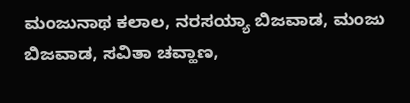ಮಂಜುನಾಥ ಕಲಾಲ, ನರಸಯ್ಯಾ ಬಿಜವಾಡ, ಮಂಜು ಬಿಜವಾಡ, ಸವಿತಾ ಚವ್ಹಾಣ,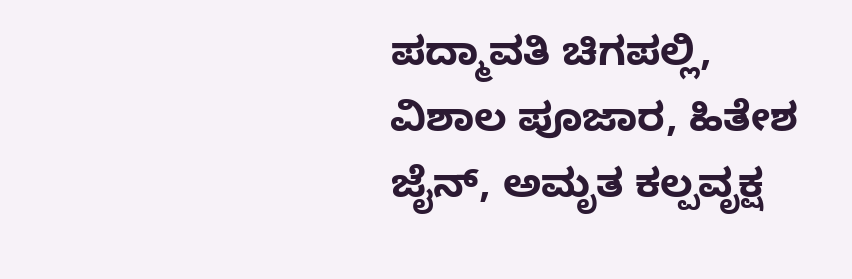ಪದ್ಮಾವತಿ ಚಿಗಪಲ್ಲಿ, ವಿಶಾಲ ಪೂಜಾರ, ಹಿತೇಶ ಜೈನ್, ಅಮೃತ ಕಲ್ಪವೃಕ್ಷ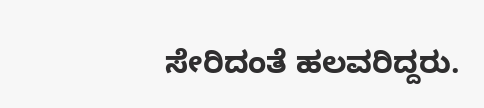ಸೇರಿದಂತೆ ಹಲವರಿದ್ದರು.